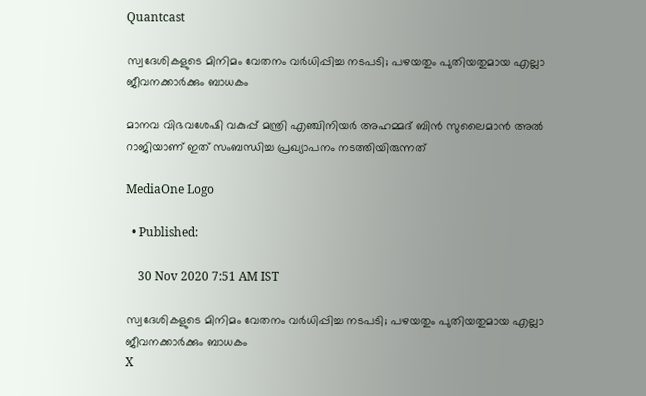Quantcast

സ്വദേശികളുടെ മിനിമം വേതനം വര്‍ധിപ്പിച്ച നടപടി; പഴയതും പുതിയതുമായ എല്ലാ ജീവനക്കാര്‍ക്കും ബാധകം

മാനവ വിഭവശേഷി വകുപ്പ് മന്ത്രി എഞ്ചിനിയര്‍ അഹമ്മദ് ബിന്‍ സുലൈമാന്‍ അല്‍ റാജിയാണ് ഇത് സംബന്ധിച്ച പ്രഖ്യാപനം നടത്തിയിരുന്നത്

MediaOne Logo

  • Published:

    30 Nov 2020 7:51 AM IST

സ്വദേശികളുടെ മിനിമം വേതനം വര്‍ധിപ്പിച്ച നടപടി; പഴയതും പുതിയതുമായ എല്ലാ ജീവനക്കാര്‍ക്കും ബാധകം
X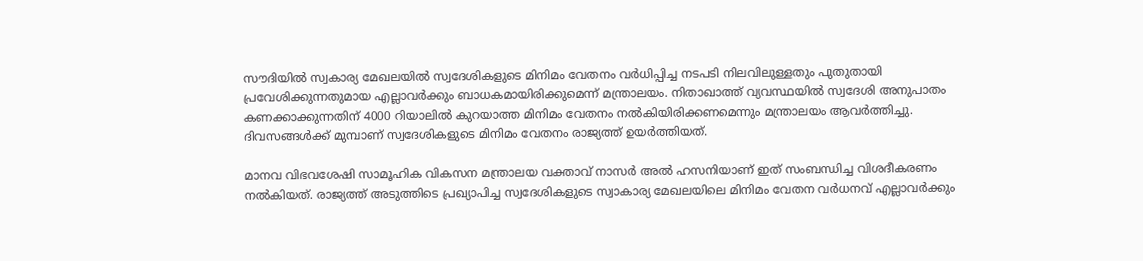സൗദിയില്‍ സ്വകാര്യ മേഖലയില്‍ സ്വദേശികളുടെ മിനിമം വേതനം വര്‍ധിപ്പിച്ച നടപടി നിലവിലുള്ളതും പുതുതായി പ്രവേശിക്കുന്നതുമായ എല്ലാവര്‍ക്കും ബാധകമായിരിക്കുമെന്ന് മന്ത്രാലയം. നിതാഖാത്ത് വ്യവസ്ഥയില്‍ സ്വദേശി അനുപാതം കണക്കാക്കുന്നതിന് 4000 റിയാലില്‍ കുറയാത്ത മിനിമം വേതനം നല്‍കിയിരിക്കണമെന്നും മന്ത്രാലയം ആവര്‍ത്തിച്ചു. ദിവസങ്ങള്‍ക്ക് മുമ്പാണ് സ്വദേശികളുടെ മിനിമം വേതനം രാജ്യത്ത് ഉയര്‍ത്തിയത്.

മാനവ വിഭവശേഷി സാമൂഹിക വികസന മന്ത്രാലയ വക്താവ് നാസര്‍ അല്‍ ഹസനിയാണ് ഇത് സംബന്ധിച്ച വിശദീകരണം നല്‍കിയത്. രാജ്യത്ത് അടുത്തിടെ പ്രഖ്യാപിച്ച സ്വദേശികളുടെ സ്വാകാര്യ മേഖലയിലെ മിനിമം വേതന വര്‍ധനവ് എല്ലാവര്‍ക്കും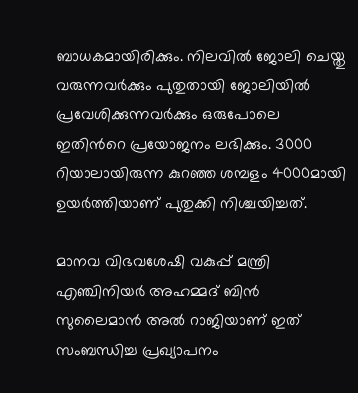ബാധകമായിരിക്കും. നിലവില്‍ ജോലി ചെയ്തു വരുന്നവര്‍ക്കും പുതുതായി ജോലിയില്‍ പ്രവേശിക്കുന്നവര്‍ക്കും ഒരുപോലെ ഇതിന്‍റെ പ്രയോജനം ലഭിക്കും. 3000 റിയാലായിരുന്ന കുറഞ്ഞ ശമ്പളം 4000മായി ഉയര്‍ത്തിയാണ് പുതുക്കി നിശ്ചയിച്ചത്.

മാനവ വിഭവശേഷി വകുപ്പ് മന്ത്രി എഞ്ചിനിയര്‍ അഹമ്മദ് ബിന്‍ സുലൈമാന്‍ അല്‍ റാജിയാണ് ഇത് സംബന്ധിച്ച പ്രഖ്യാപനം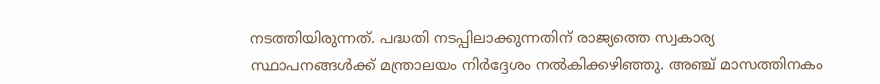നടത്തിയിരുന്നത്. പദ്ധതി നടപ്പിലാക്കുന്നതിന് രാജ്യത്തെ സ്വകാര്യ സ്ഥാപനങ്ങള്‍ക്ക് മന്ത്രാലയം നിര്‍ദ്ദേശം നല്‍കിക്കഴിഞ്ഞു. അഞ്ച് മാസത്തിനകം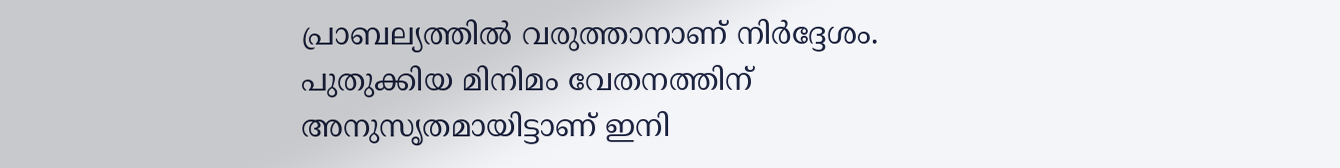പ്രാബല്യത്തില്‍ വരുത്താനാണ് നിര്‍ദ്ദേശം. പുതുക്കിയ മിനിമം വേതനത്തിന് അനുസൃതമായിട്ടാണ് ഇനി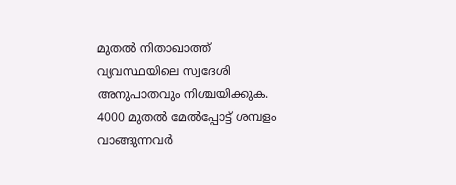മുതല്‍ നിതാഖാത്ത് വ്യവസ്ഥയിലെ സ്വദേശി അനുപാതവും നിശ്ചയിക്കുക. 4000 മുതല്‍ മേല്‍പ്പോട്ട് ശമ്പളം വാങ്ങുന്നവര്‍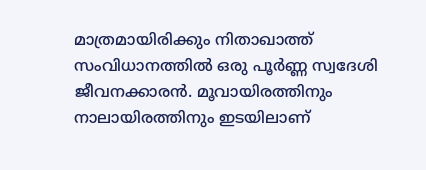മാത്രമായിരിക്കും നിതാഖാത്ത് സംവിധാനത്തില്‍ ഒരു പൂര്‍ണ്ണ സ്വദേശി ജീവനക്കാരന്‍. മൂവായിരത്തിനും നാലായിരത്തിനും ഇടയിലാണ്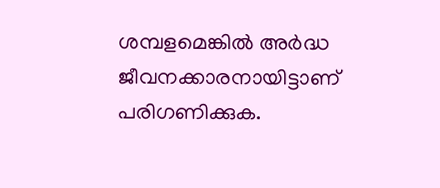ശമ്പളമെങ്കില്‍ അര്‍ദ്ധ ജീവനക്കാരനായിട്ടാണ് പരിഗണിക്കുക.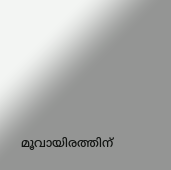മൂവായിരത്തിന്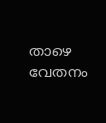താഴെ വേതനം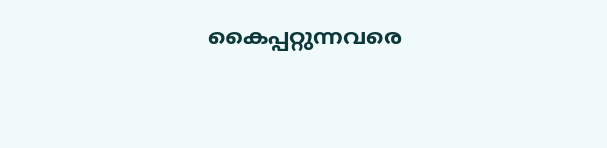കൈപ്പറ്റുന്നവരെ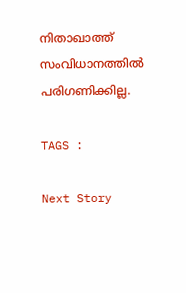നിതാഖാത്ത് സംവിധാനത്തില്‍ പരിഗണിക്കില്ല.

TAGS :

Next Story